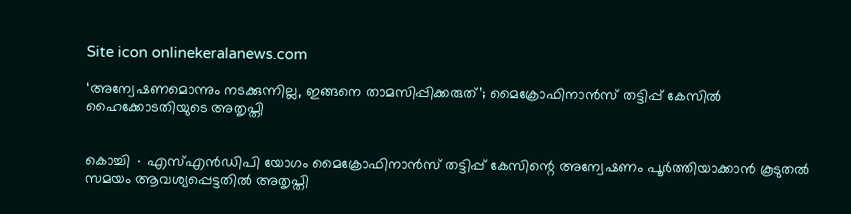Site icon onlinekeralanews.com

‘അന്വേഷണമൊന്നും നടക്കുന്നില്ല, ഇങ്ങനെ താമസിപ്പിക്കരുത്’; മൈക്രോഫിനാൻസ് തട്ടിപ്പ് കേസിൽ ഹൈക്കോടതിയുടെ അതൃപ്തി


കൊച്ചി ∙ എസ്എൻഡിപി യോഗം മൈക്രോഫിനാൻസ് തട്ടിപ്പ് കേസിന്റെ അന്വേഷണം പൂർത്തിയാക്കാൻ കൂടുതൽ സമയം ആവശ്യപ്പെട്ടതിൽ അതൃപ്തി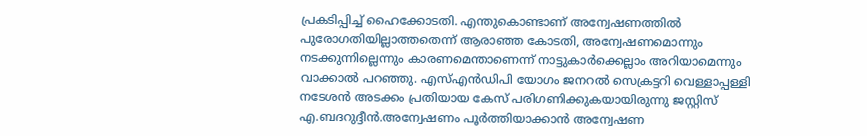പ്രകടിപ്പിച്ച് ഹൈക്കോടതി. എന്തുകൊണ്ടാണ് അന്വേഷണത്തിൽ പുരോഗതിയില്ലാത്തതെന്ന് ആരാഞ്ഞ കോടതി, അന്വേഷണമൊന്നും നടക്കുന്നില്ലെന്നും കാരണമെന്താണെന്ന് നാട്ടുകാർക്കെല്ലാം അറിയാമെന്നും വാക്കാൽ പറഞ്ഞു. എസ്എൻഡിപി യോഗം ജനറൽ സെക്രട്ടറി വെള്ളാപ്പള്ളി നടേശൻ അടക്കം പ്രതിയായ കേസ് പരിഗണിക്കുകയായിരുന്നു ജസ്റ്റിസ് എ.ബദറുദ്ദീൻ.അന്വേഷണം പൂർത്തിയാക്കാൻ അന്വേഷണ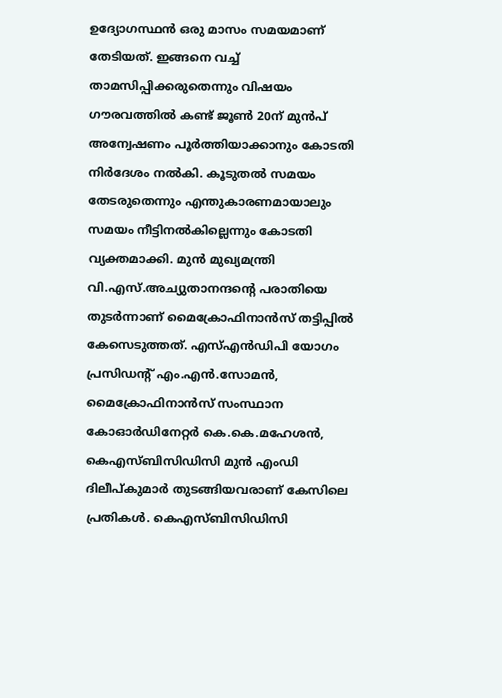ഉദ്യോഗസ്ഥൻ ഒരു മാസം സമയമാണ് തേടിയത്. ഇങ്ങനെ വച്ച് താമസിപ്പിക്കരുതെന്നും വിഷയം ഗൗരവത്തിൽ കണ്ട് ജൂൺ 20ന് മുൻപ് അന്വേഷണം പൂർത്തിയാക്കാനും കോടതി നിർദേശം നൽകി. കൂടുതൽ സമയം തേടരുതെന്നും എന്തുകാരണമായാലും സമയം നീട്ടിനൽകില്ലെന്നും കോടതി വ്യക്തമാക്കി. മുൻ മുഖ്യമന്ത്രി വി.എസ്.അച്യുതാനന്ദന്റെ പരാതിയെ തുടർന്നാണ് മൈക്രോഫിനാൻസ് തട്ടിപ്പിൽ കേസെടുത്തത്. എസ്എൻഡിപി യോഗം പ്രസിഡന്റ് എം.എൻ.സോമൻ, മൈക്രോഫിനാൻസ് സംസ്ഥാന കോഓർഡിനേറ്റർ കെ.കെ.മഹേശൻ, കെഎസ്ബിസിഡിസി മുൻ എംഡി ദിലീപ്കുമാർ തുടങ്ങിയവരാണ് കേസിലെ പ്രതികൾ. കെഎസ്ബിസിഡിസി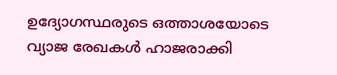ഉദ്യോഗസ്ഥരുടെ ഒത്താശയോടെ വ്യാജ രേഖകൾ ഹാജരാക്കി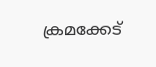ക്രമക്കേട്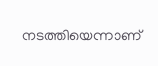നടത്തിയെന്നാണ്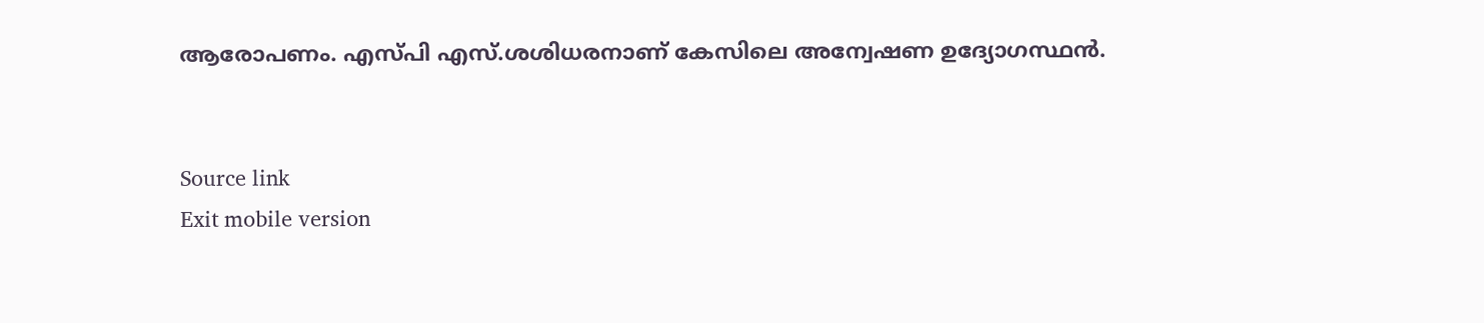ആരോപണം. എസ്പി എസ്.ശശിധരനാണ് കേസിലെ അന്വേഷണ ഉദ്യോഗസ്ഥൻ.


Source link
Exit mobile version